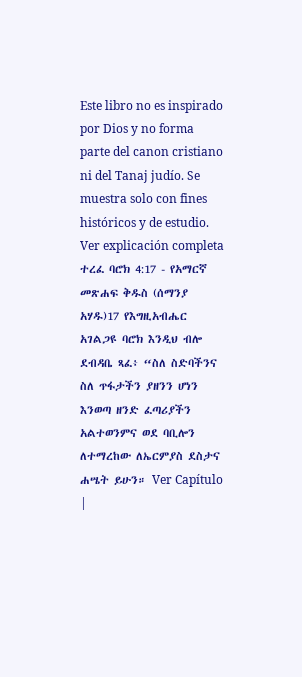Este libro no es inspirado por Dios y no forma parte del canon cristiano ni del Tanaj judío. Se muestra solo con fines históricos y de estudio. Ver explicación completa ተረፈ ባሮክ 4:17 - የአማርኛ መጽሐፍ ቅዱስ (ሰማንያ አሃዱ)17 የእግዚአብሔር አገልጋዩ ባሮክ እንዲህ ብሎ ደብዳቤ ጻፈ፥ “ስለ ስድባችንና ስለ ጥፋታችን ያዘንን ሆነን እንወጣ ዘንድ ፈጣሪያችን አልተወንምና ወደ ባቢሎን ለተማረከው ለኤርምያስ ደስታና ሐሤት ይሁን። Ver Capítulo |